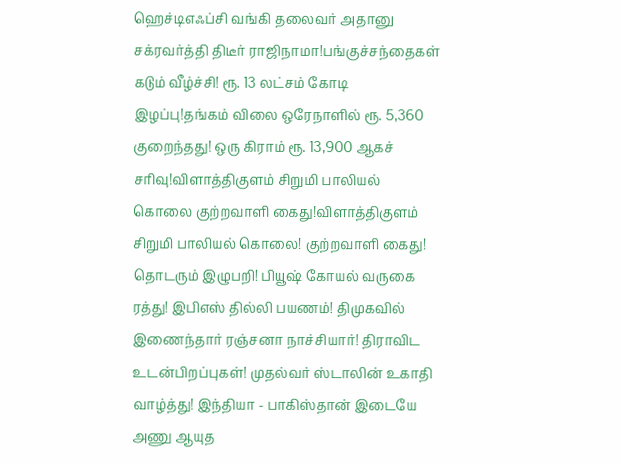ஹெச்டிஎஃப்சி வங்கி தலைவர் அதானு சக்ரவர்த்தி திடீர் ராஜிநாமா!பங்குச்சந்தைகள் கடும் வீழ்ச்சி! ரூ. 13 லட்சம் கோடி இழப்பு!தங்கம் விலை ஒரேநாளில் ரூ. 5,360 குறைந்தது! ஒரு கிராம் ரூ. 13,900 ஆகச் சரிவு!விளாத்திகுளம் சிறுமி பாலியல் கொலை குற்றவாளி கைது!விளாத்திகுளம் சிறுமி பாலியல் கொலை! குற்றவாளி கைது! தொடரும் இழுபறி! பியூஷ் கோயல் வருகை ரத்து! இபிஎஸ் தில்லி பயணம்! திமுகவில் இணைந்தார் ரஞ்சனா நாச்சியார்! திராவிட உடன்பிறப்புகள்! முதல்வர் ஸ்டாலின் உகாதி வாழ்த்து! இந்தியா - பாகிஸ்தான் இடையே அணு ஆயுத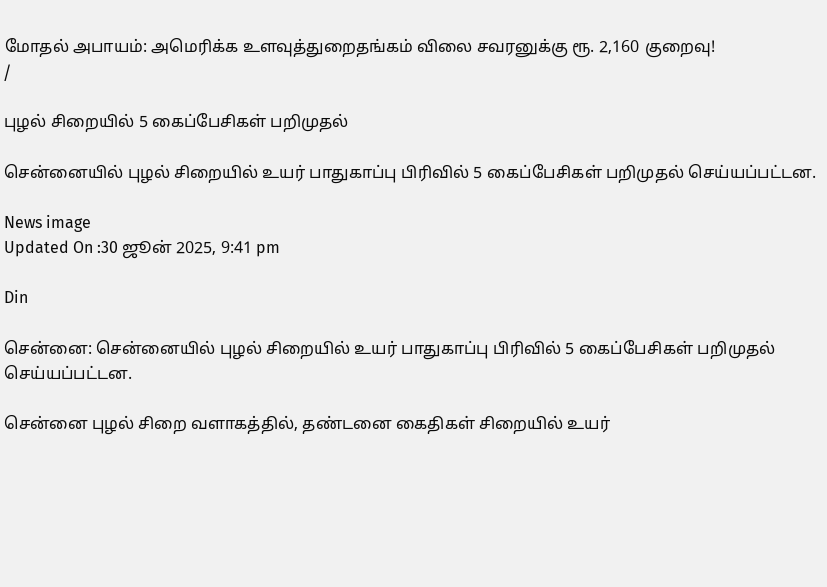மோதல் அபாயம்: அமெரிக்க உளவுத்துறைதங்கம் விலை சவரனுக்கு ரூ. 2,160 குறைவு!
/

புழல் சிறையில் 5 கைப்பேசிகள் பறிமுதல்

சென்னையில் புழல் சிறையில் உயர் பாதுகாப்பு பிரிவில் 5 கைப்பேசிகள் பறிமுதல் செய்யப்பட்டன.

News image
Updated On :30 ஜூன் 2025, 9:41 pm

Din

சென்னை: சென்னையில் புழல் சிறையில் உயர் பாதுகாப்பு பிரிவில் 5 கைப்பேசிகள் பறிமுதல் செய்யப்பட்டன.

சென்னை புழல் சிறை வளாகத்தில், தண்டனை கைதிகள் சிறையில் உயர்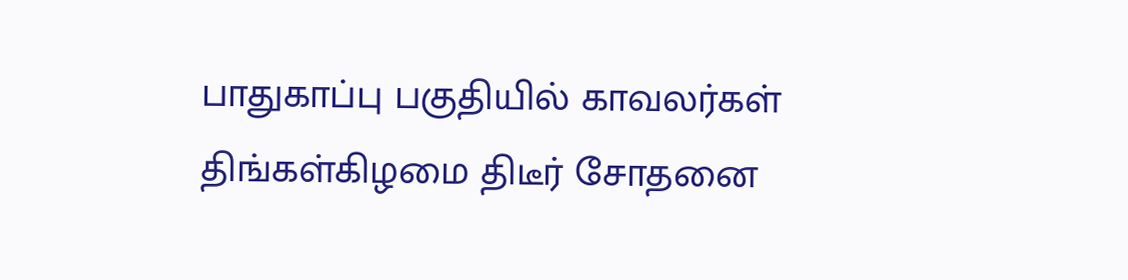பாதுகாப்பு பகுதியில் காவலர்கள் திங்கள்கிழமை திடீர் சோதனை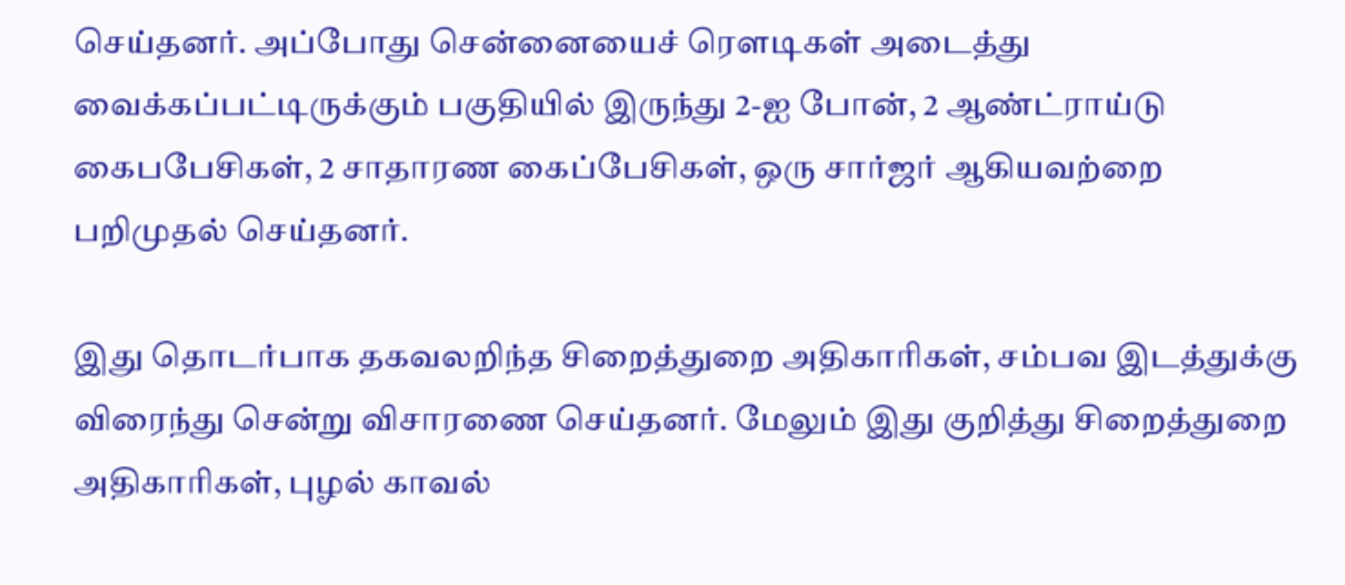செய்தனர். அப்போது சென்னையைச் ரெளடிகள் அடைத்து வைக்கப்பட்டிருக்கும் பகுதியில் இருந்து 2-ஐ போன், 2 ஆண்ட்ராய்டு கைபபேசிகள், 2 சாதாரண கைப்பேசிகள், ஒரு சார்ஜர் ஆகியவற்றை பறிமுதல் செய்தனர்.

இது தொடர்பாக தகவலறிந்த சிறைத்துறை அதிகாரிகள், சம்பவ இடத்துக்கு விரைந்து சென்று விசாரணை செய்தனர். மேலும் இது குறித்து சிறைத்துறை அதிகாரிகள், புழல் காவல்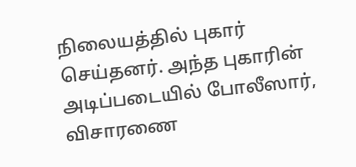நிலையத்தில் புகார் செய்தனர். அந்த புகாரின் அடிப்படையில் போலீஸார், விசாரணை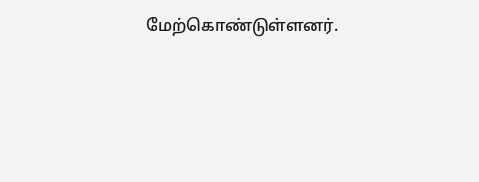மேற்கொண்டுள்ளனர்.